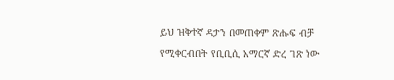ይህ ዝቅተኛ ዳታን በመጠቀም ጽሑፍ ብቻ የሚቀርብበት የቢቢሲ አማርኛ ድረ ገጽ ነው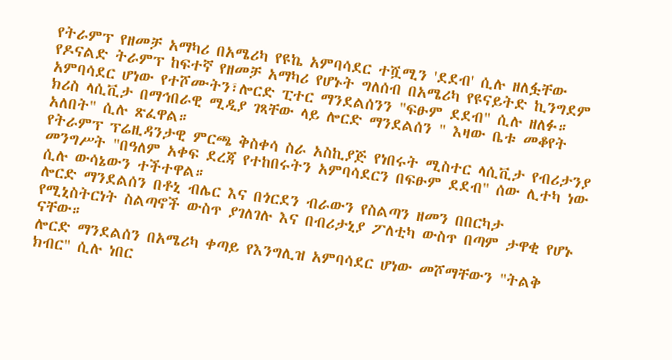የትራምፕ የዘመቻ አማካሪ በአሜሪካ የዩኬ አምባሳደር ተሿሚን 'ደደብ' ሲሉ ዘለፏቸው
የዶናልድ ትራምፕ ከፍተኛ የዘመቻ አማካሪ የሆኑት ግለሰብ በአሜሪካ የዩናይትድ ኪንግደም አምባሳደር ሆነው የተሾሙትን፣ሎርድ ፒተር ማንደልሰንን "ፍፁም ደደብ" ሲሉ ዘለፉ።
ክሪስ ላሲቪታ በማኅበራዊ ሚዲያ ገጻቸው ላይ ሎርድ ማንደልሰን " እዛው ቤቱ መቆየት አለበት" ሲሉ ጽፈዋል።
የትራምፕ ፕሬዚዳንታዊ ምርጫ ቅስቀሳ ስራ አስኪያጅ የነበሩት ሚስተር ላሲቪታ የብሪታንያ መንግሥት "በዓለም አቀፍ ደረጃ የተከበሩትን አምባሳደርን በፍፁም ደደብ" ሰው ሊተካ ነው ሲሉ ውሳኔውን ተችተዋል።
ሎርድ ማንደልሰን በቶኒ ብሌር እና በጎርደን ብራውን የስልጣን ዘመን በበርካታ የሚኒስትርነት ስልጣኖች ውስጥ ያገለገሉ እና በብሪታኒያ ፖለቲካ ውስጥ በጣም ታዋቂ የሆኑ ናቸው።
ሎርድ ማንደልሰን በአሜሪካ ቀጣይ የእንግሊዝ አምባሳደር ሆነው መሾማቸውን "ትልቅ ክብር" ሲሉ ነበር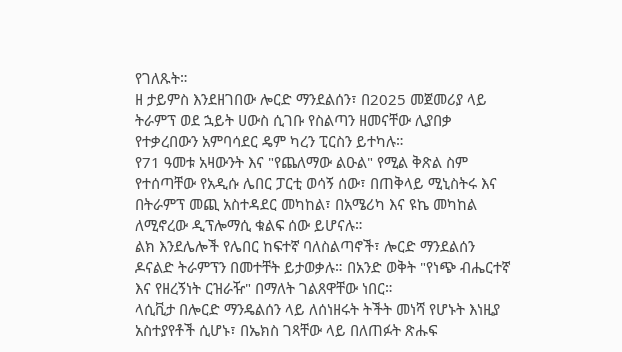የገለጹት።
ዘ ታይምስ እንደዘገበው ሎርድ ማንደልሰን፣ በ2025 መጀመሪያ ላይ ትራምፕ ወደ ኋይት ሀውስ ሲገቡ የስልጣን ዘመናቸው ሊያበቃ የተቃረበውን አምባሳደር ዴም ካረን ፒርስን ይተካሉ።
የ71 ዓመቱ አዛውንት እና "የጨለማው ልዑል" የሚል ቅጽል ስም የተሰጣቸው የአዲሱ ሌበር ፓርቲ ወሳኝ ሰው፣ በጠቅላይ ሚኒስትሩ እና በትራምፕ መጪ አስተዳደር መካከል፣ በአሜሪካ እና ዩኬ መካከል ለሚኖረው ዲፕሎማሲ ቁልፍ ሰው ይሆናሉ።
ልክ እንደሌሎች የሌበር ከፍተኛ ባለስልጣኖች፣ ሎርድ ማንደልሰን ዶናልድ ትራምፕን በመተቸት ይታወቃሉ። በአንድ ወቅት "የነጭ ብሔርተኛ እና የዘረኝነት ርዝራዥ" በማለት ገልጸዋቸው ነበር።
ላሲቪታ በሎርድ ማንዴልሰን ላይ ለሰነዘሩት ትችት መነሻ የሆኑት እነዚያ አስተያየቶች ሲሆኑ፣ በኤክስ ገጻቸው ላይ በለጠፉት ጽሑፍ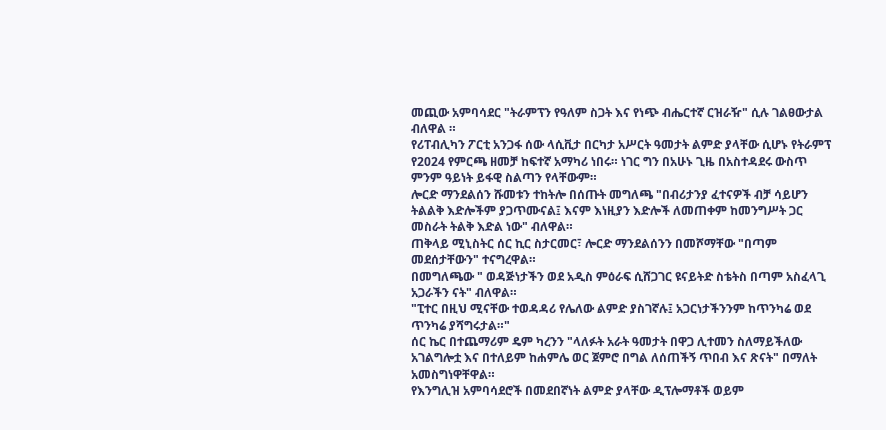መጪው አምባሳደር "ትራምፕን የዓለም ስጋት እና የነጭ ብሔርተኛ ርዝራዥ" ሲሉ ገልፀውታል ብለዋል ።
የሪፐብሊካን ፖርቲ አንጋፋ ሰው ላሲቪታ በርካታ አሥርት ዓመታት ልምድ ያላቸው ሲሆኑ የትራምፕ የ2024 የምርጫ ዘመቻ ከፍተኛ አማካሪ ነበሩ። ነገር ግን በአሁኑ ጊዜ በአስተዳደሩ ውስጥ ምንም ዓይነት ይፋዊ ስልጣን የላቸውም።
ሎርድ ማንደልሰን ሹመቱን ተከትሎ በሰጡት መግለጫ "በብሪታንያ ፈተናዎች ብቻ ሳይሆን ትልልቅ እድሎችም ያጋጥሙናል፤ እናም እነዚያን እድሎች ለመጠቀም ከመንግሥት ጋር መስራት ትልቅ እድል ነው" ብለዋል።
ጠቅላይ ሚኒስትር ሰር ኪር ስታርመር፣ ሎርድ ማንደልሰንን በመሾማቸው "በጣም መደሰታቸውን" ተናግረዋል።
በመግለጫው " ወዳጅነታችን ወደ አዲስ ምዕራፍ ሲሸጋገር ዩናይትድ ስቴትስ በጣም አስፈላጊ አጋራችን ናት" ብለዋል።
"ፒተር በዚህ ሚናቸው ተወዳዳሪ የሌለው ልምድ ያስገኛሉ፤ አጋርነታችንንም ከጥንካሬ ወደ ጥንካሬ ያሻግሩታል።"
ሰር ኬር በተጨማሪም ዴም ካረንን "ላለፉት አራት ዓመታት በዋጋ ሊተመን ስለማይችለው አገልግሎቷ እና በተለይም ከሐምሌ ወር ጀምሮ በግል ለሰጠችኝ ጥበብ እና ጽናት" በማለት አመስግነዋቸዋል።
የእንግሊዝ አምባሳደሮች በመደበኛነት ልምድ ያላቸው ዲፕሎማቶች ወይም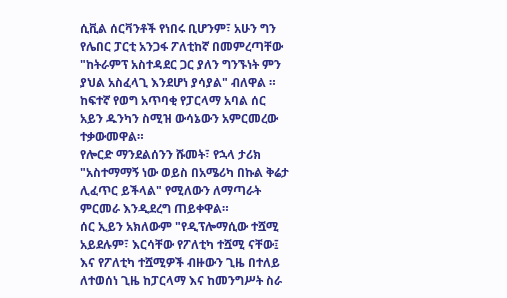ሲቪል ሰርቫንቶች የነበሩ ቢሆንም፣ አሁን ግን የሌበር ፓርቲ አንጋፋ ፖለቲከኛ በመምረጣቸው "ከትራምፕ አስተዳደር ጋር ያለን ግንኙነት ምን ያህል አስፈላጊ እንደሆነ ያሳያል" ብለዋል ።
ከፍተኛ የወግ አጥባቂ የፓርላማ አባል ሰር አይን ዱንካን ስሚዝ ውሳኔውን አምርመረው ተቃውመዋል።
የሎርድ ማንደልሰንን ሹመት፣ የኋላ ታሪክ "አስተማማኝ ነው ወይስ በአሜሪካ በኩል ቅሬታ ሊፈጥር ይችላል" የሚለውን ለማጣራት ምርመራ እንዲደረግ ጠይቀዋል።
ሰር ኢይን አክለውም "የዲፕሎማሲው ተሿሚ አይደሉም፣ እርሳቸው የፖለቲካ ተሿሚ ናቸው፤ እና የፖለቲካ ተሿሚዎች ብዙውን ጊዜ በተለይ ለተወሰነ ጊዜ ከፓርላማ እና ከመንግሥት ስራ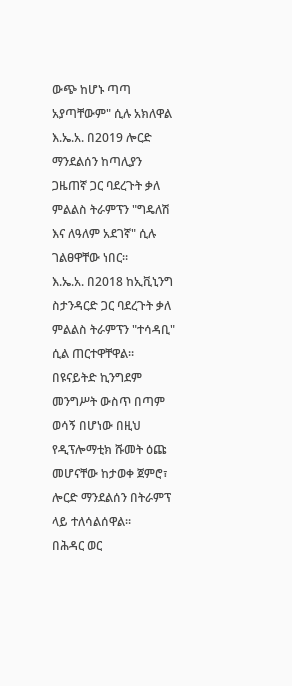ውጭ ከሆኑ ጣጣ አያጣቸውም" ሲሉ አክለዋል
እ.ኤ.አ. በ2019 ሎርድ ማንደልሰን ከጣሊያን ጋዜጠኛ ጋር ባደረጉት ቃለ ምልልስ ትራምፕን "ግዴለሽ እና ለዓለም አደገኛ" ሲሉ ገልፀዋቸው ነበር።
እ.ኤ.አ. በ2018 ከኢቪኒንግ ስታንዳርድ ጋር ባደረጉት ቃለ ምልልስ ትራምፕን "ተሳዳቢ" ሲል ጠርተዋቸዋል።
በዩናይትድ ኪንግደም መንግሥት ውስጥ በጣም ወሳኝ በሆነው በዚህ የዲፕሎማቲክ ሹመት ዕጩ መሆናቸው ከታወቀ ጀምሮ፣ ሎርድ ማንደልሰን በትራምፕ ላይ ተለሳልሰዋል።
በሕዳር ወር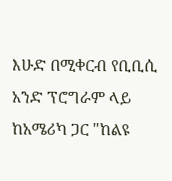እሁድ በሚቀርብ የቢቢሲ አንድ ፕሮግራም ላይ ከአሜሪካ ጋር "ከልዩ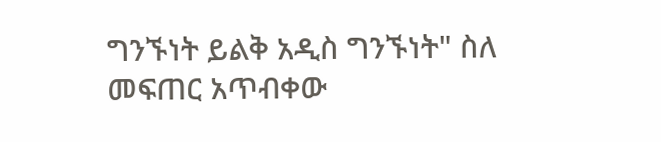ግንኙነት ይልቅ አዲስ ግንኙነት" ስለ መፍጠር አጥብቀው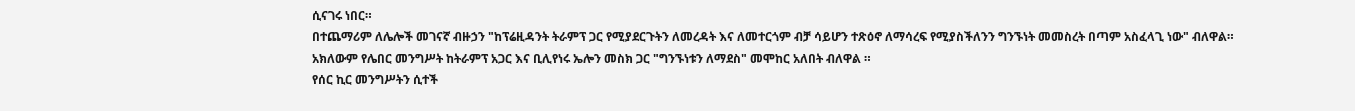ሲናገሩ ነበር።
በተጨማሪም ለሌሎች መገናኛ ብዙኃን "ከፕሬዚዳንት ትራምፕ ጋር የሚያደርጉትን ለመረዳት እና ለመተርጎም ብቻ ሳይሆን ተጽዕኖ ለማሳረፍ የሚያስችለንን ግንኙነት መመስረት በጣም አስፈላጊ ነው" ብለዋል።
አክለውም የሌበር መንግሥት ከትራምፕ አጋር እና ቢሊየነሩ ኤሎን መስክ ጋር "ግንኙነቱን ለማደስ" መሞከር አለበት ብለዋል ።
የሰር ኪር መንግሥትን ሲተች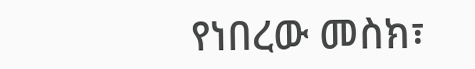የነበረው መስክ፣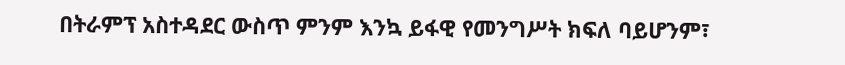በትራምፕ አስተዳደር ውስጥ ምንም እንኳ ይፋዊ የመንግሥት ክፍለ ባይሆንም፣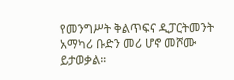የመንግሥት ቅልጥፍና ዲፓርትመንት አማካሪ ቡድን መሪ ሆኖ መሾሙ ይታወቃል።